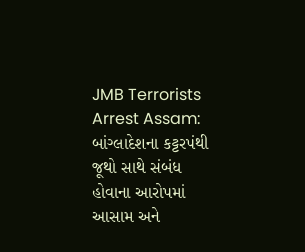JMB Terrorists Arrest Assam: બાંગ્લાદેશના કટ્ટરપંથી જૂથો સાથે સંબંધ હોવાના આરોપમાં આસામ અને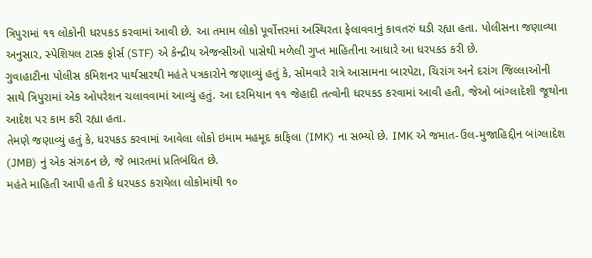ત્રિપુરામાં ૧૧ લોકોની ધરપકડ કરવામાં આવી છે. આ તમામ લોકો પૂર્વોત્તરમાં અસ્થિરતા ફેલાવવાનું કાવતરું ઘડી રહ્યા હતા. પોલીસના જણાવ્યા અનુસાર, સ્પેશિયલ ટાસ્ક ફોર્સ (STF) એ કેન્દ્રીય એજન્સીઓ પાસેથી મળેલી ગુપ્ત માહિતીના આધારે આ ધરપકડ કરી છે.
ગુવાહાટીના પોલીસ કમિશનર પાર્થસારથી મહંતે પત્રકારોને જણાવ્યું હતું કે, સોમવારે રાત્રે આસામના બારપેટા, ચિરાંગ અને દરાંગ જિલ્લાઓની સાથે ત્રિપુરામાં એક ઓપરેશન ચલાવવામાં આવ્યું હતું. આ દરમિયાન ૧૧ જેહાદી તત્વોની ધરપકડ કરવામાં આવી હતી, જેઓ બાંગ્લાદેશી જૂથોના આદેશ પર કામ કરી રહ્યા હતા.
તેમણે જણાવ્યું હતું કે, ધરપકડ કરવામાં આવેલા લોકો ઇમામ મહમૂદ કાફિલા (IMK) ના સભ્યો છે. IMK એ જમાત-ઉલ-મુજાહિદ્દીન બાંગ્લાદેશ (JMB) નું એક સંગઠન છે, જે ભારતમાં પ્રતિબંધિત છે.
મહંતે માહિતી આપી હતી કે ધરપકડ કરાયેલા લોકોમાંથી ૧૦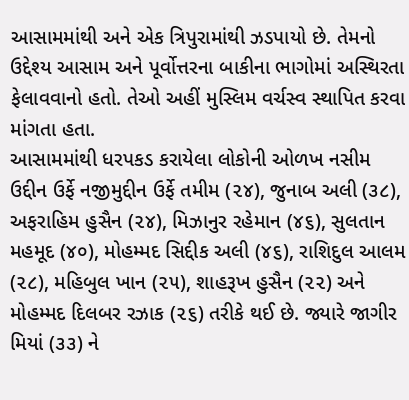આસામમાંથી અને એક ત્રિપુરામાંથી ઝડપાયો છે. તેમનો ઉદ્દેશ્ય આસામ અને પૂર્વોત્તરના બાકીના ભાગોમાં અસ્થિરતા ફેલાવવાનો હતો. તેઓ અહીં મુસ્લિમ વર્ચસ્વ સ્થાપિત કરવા માંગતા હતા.
આસામમાંથી ધરપકડ કરાયેલા લોકોની ઓળખ નસીમ ઉદ્દીન ઉર્ફે નજીમુદ્દીન ઉર્ફે તમીમ (૨૪), જુનાબ અલી (૩૮), અફરાહિમ હુસૈન (૨૪), મિઝાનુર રહેમાન (૪૬), સુલતાન મહમૂદ (૪૦), મોહમ્મદ સિદ્દીક અલી (૪૬), રાશિદુલ આલમ (૨૮), મહિબુલ ખાન (૨૫), શાહરૂખ હુસૈન (૨૨) અને મોહમ્મદ દિલબર રઝાક (૨૬) તરીકે થઈ છે. જ્યારે જાગીર મિયાં (૩૩) ને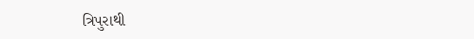ત્રિપુરાથી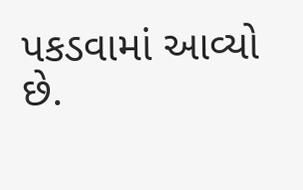પકડવામાં આવ્યો છે.